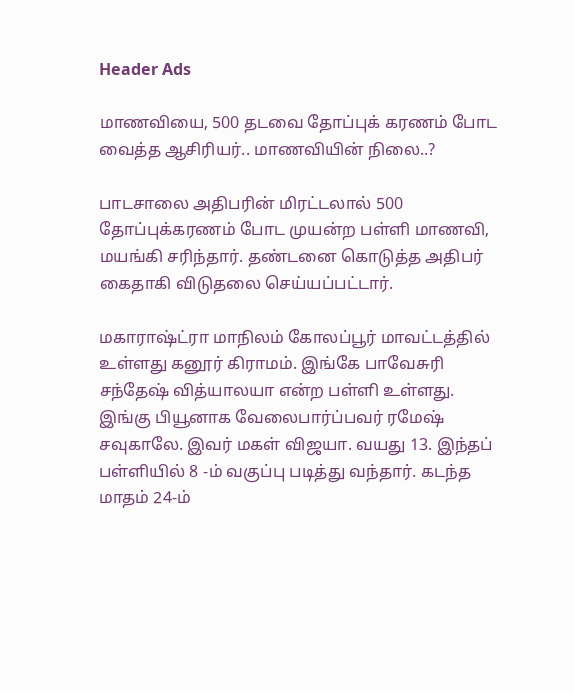Header Ads

மாணவியை, 500 தடவை தோப்புக் கரணம் போட வைத்த ஆசிரியர்.. மாணவியின் நிலை..?

பாடசாலை அதிபரின் மிரட்டலால் 500 தோப்புக்கரணம் போட முயன்ற பள்ளி மாணவி, மயங்கி சரிந்தார். தண்டனை கொடுத்த அதிபர் கைதாகி விடுதலை செய்யப்பட்டார்.

மகாராஷ்ட்ரா மாநிலம் கோலப்பூர் மாவட்டத்தில் உள்ளது கனூர் கிராமம். இங்கே பாவேசுரி சந்தேஷ் வித்யாலயா என்ற பள்ளி உள்ளது. இங்கு பியூனாக வேலைபார்ப்பவர் ரமேஷ் சவுகாலே. இவர் மகள் விஜயா. வயது 13. இந்தப் பள்ளியில் 8 -ம் வகுப்பு படித்து வந்தார். கடந்த மாதம் 24-ம்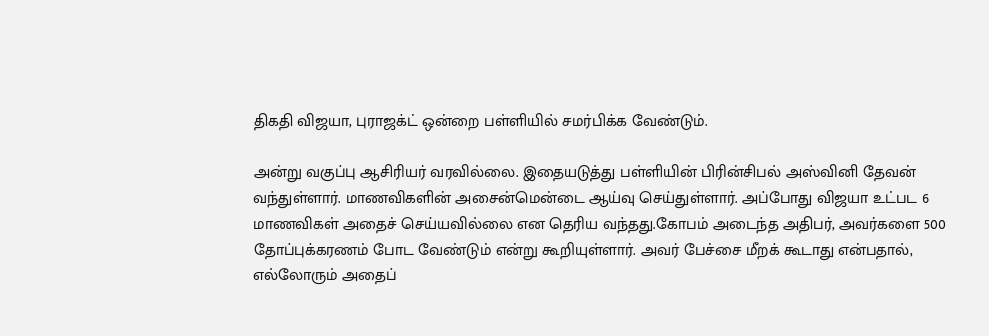திகதி விஜயா, புராஜக்ட் ஒன்றை பள்ளியில் சமர்பிக்க வேண்டும்.

அன்று வகுப்பு ஆசிரியர் வரவில்லை. இதையடுத்து பள்ளியின் பிரின்சிபல் அஸ்வினி தேவன் வந்துள்ளார். மாணவிகளின் அசைன்மென்டை ஆய்வு செய்துள்ளார். அப்போது விஜயா உட்பட 6 மாணவிகள் அதைச் செய்யவில்லை என தெரிய வந்தது.கோபம் அடைந்த அதிபர், அவர்களை 500 தோப்புக்கரணம் போட வேண்டும் என்று கூறியுள்ளார். அவர் பேச்சை மீறக் கூடாது என்பதால், எல்லோரும் அதைப்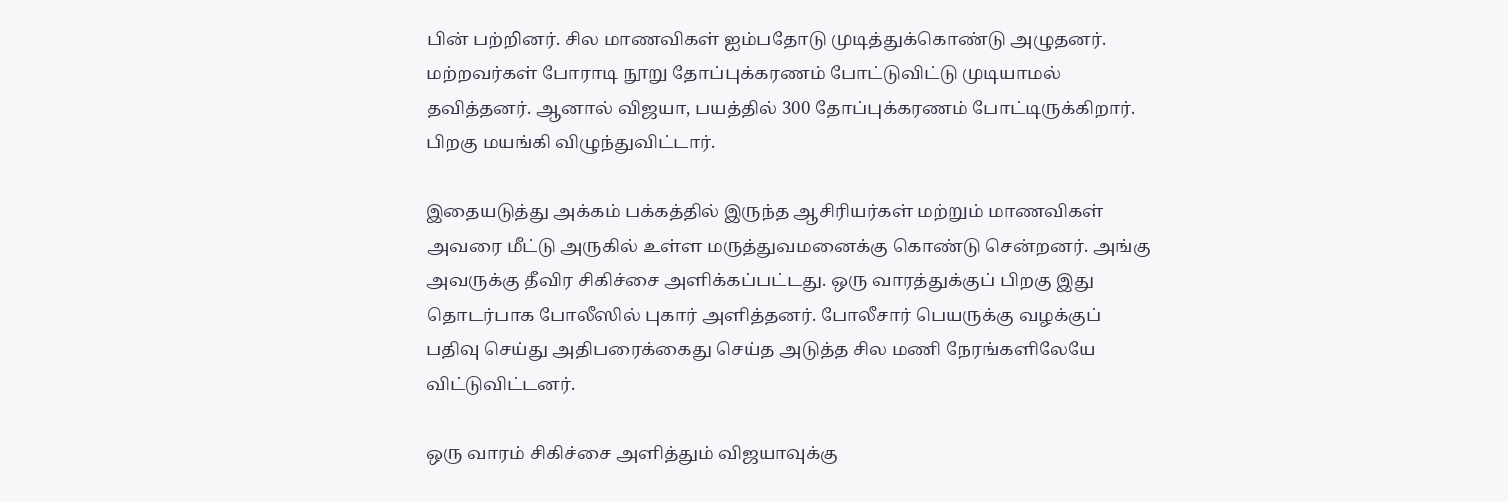பின் பற்றினர். சில மாணவிகள் ஐம்பதோடு முடித்துக்கொண்டு அழுதனர். மற்றவர்கள் போராடி நூறு தோப்புக்கரணம் போட்டுவிட்டு முடியாமல் தவித்தனர். ஆனால் விஜயா, பயத்தில் 300 தோப்புக்கரணம் போட்டிருக்கிறார். பிறகு மயங்கி விழுந்துவிட்டார்.

இதையடுத்து அக்கம் பக்கத்தில் இருந்த ஆசிரியர்கள் மற்றும் மாணவிகள் அவரை மீட்டு அருகில் உள்ள மருத்துவமனைக்கு கொண்டு சென்றனர். அங்கு அவருக்கு தீவிர சிகிச்சை அளிக்கப்பட்டது. ஒரு வாரத்துக்குப் பிறகு இது தொடர்பாக போலீஸில் புகார் அளித்தனர். போலீசார் பெயருக்கு வழக்குப் பதிவு செய்து அதிபரைக்கைது செய்த அடுத்த சில மணி நேரங்களிலேயே விட்டுவிட்டனர்.

ஒரு வாரம் சிகிச்சை அளித்தும் விஜயாவுக்கு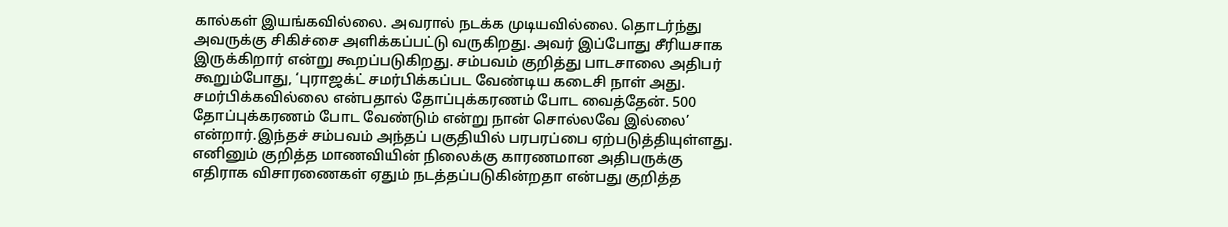கால்கள் இயங்கவில்லை. அவரால் நடக்க முடியவில்லை. தொடர்ந்து அவருக்கு சிகிச்சை அளிக்கப்பட்டு வருகிறது. அவர் இப்போது சீரியசாக இருக்கிறார் என்று கூறப்படுகிறது. சம்பவம் குறித்து பாடசாலை அதிபர் கூறும்போது, ‘புராஜக்ட் சமர்பிக்கப்பட வேண்டிய கடைசி நாள் அது. சமர்பிக்கவில்லை என்பதால் தோப்புக்கரணம் போட வைத்தேன். 500 தோப்புக்கரணம் போட வேண்டும் என்று நான் சொல்லவே இல்லை’ என்றார்.இந்தச் சம்பவம் அந்தப் பகுதியில் பரபரப்பை ஏற்படுத்தியுள்ளது. எனினும் குறித்த மாணவியின் நிலைக்கு காரணமான அதிபருக்கு எதிராக விசாரணைகள் ஏதும் நடத்தப்படுகின்றதா என்பது குறித்த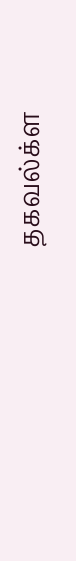தகவல்க்ள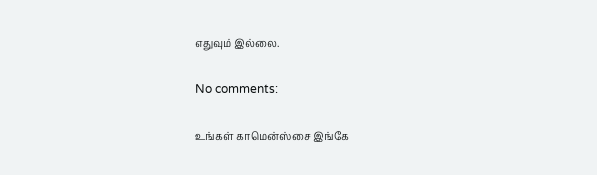எதுவும் இல்லை.

No comments:

உங்கள் காமென்ஸ்சை இங்கே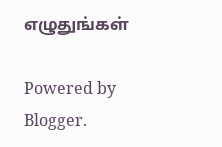எழுதுங்கள்

Powered by Blogger.